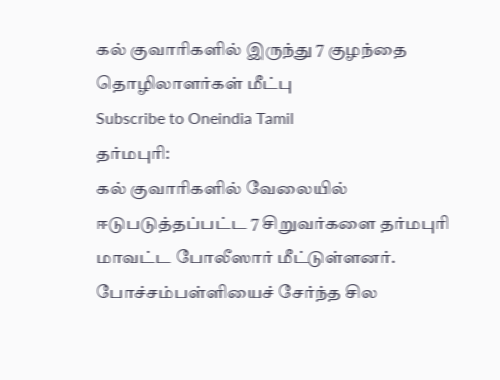கல் குவாரிகளில் இருந்து 7 குழந்தை தொழிலாளர்கள் மீட்பு
Subscribe to Oneindia Tamil
தர்மபுரி:
கல் குவாரிகளில் வேலையில் ஈடுபடுத்தப்பட்ட 7 சிறுவர்களை தர்மபுரி மாவட்ட போலீஸார் மீட்டுள்ளனர்.
போச்சம்பள்ளியைச் சேர்ந்த சில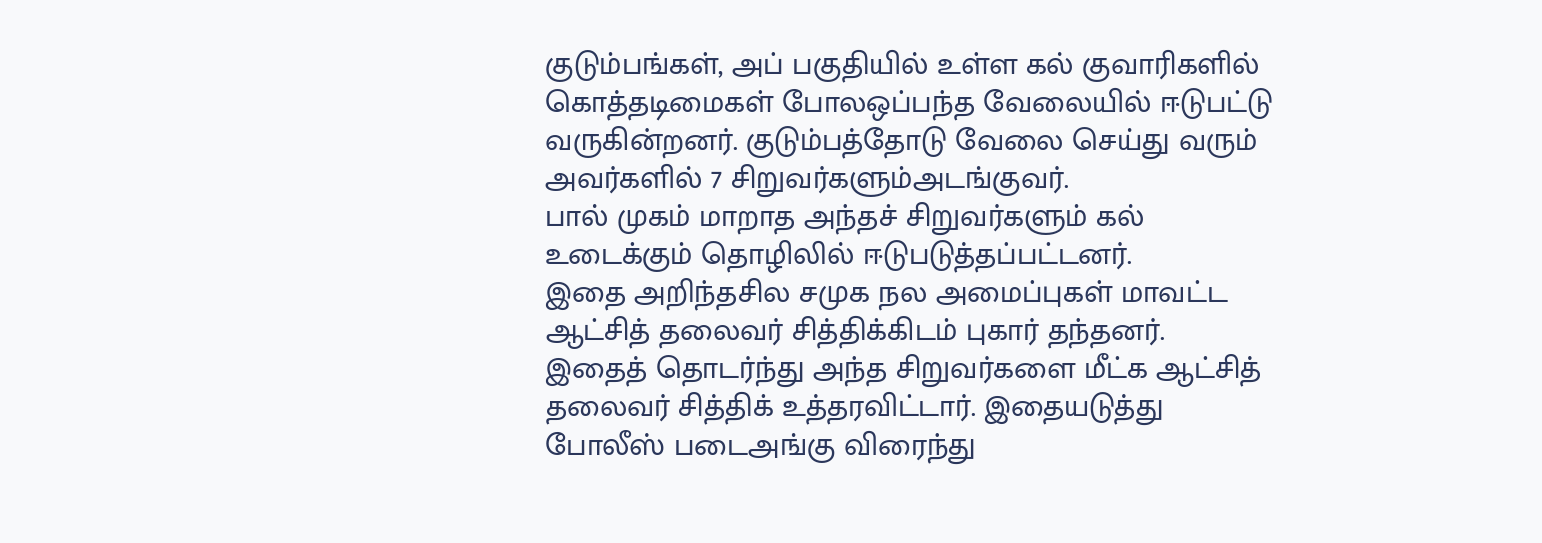குடும்பங்கள், அப் பகுதியில் உள்ள கல் குவாரிகளில் கொத்தடிமைகள் போலஒப்பந்த வேலையில் ஈடுபட்டு வருகின்றனர். குடும்பத்தோடு வேலை செய்து வரும் அவர்களில் 7 சிறுவர்களும்அடங்குவர்.
பால் முகம் மாறாத அந்தச் சிறுவர்களும் கல் உடைக்கும் தொழிலில் ஈடுபடுத்தப்பட்டனர்.
இதை அறிந்தசில சமுக நல அமைப்புகள் மாவட்ட ஆட்சித் தலைவர் சித்திக்கிடம் புகார் தந்தனர்.
இதைத் தொடர்ந்து அந்த சிறுவர்களை மீட்க ஆட்சித் தலைவர் சித்திக் உத்தரவிட்டார். இதையடுத்து போலீஸ் படைஅங்கு விரைந்து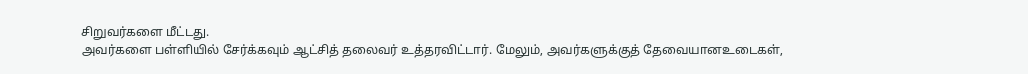சிறுவர்களை மீட்டது.
அவர்களை பள்ளியில் சேர்க்கவும் ஆட்சித் தலைவர் உத்தரவிட்டார். மேலும், அவர்களுக்குத் தேவையானஉடைகள்,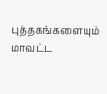புத்தகங்களையும் மாவட்ட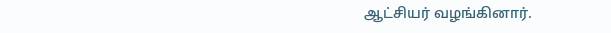ஆட்சியர் வழங்கினார்.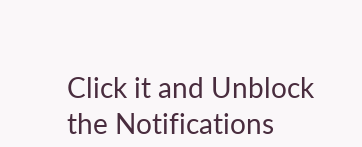Click it and Unblock the Notifications